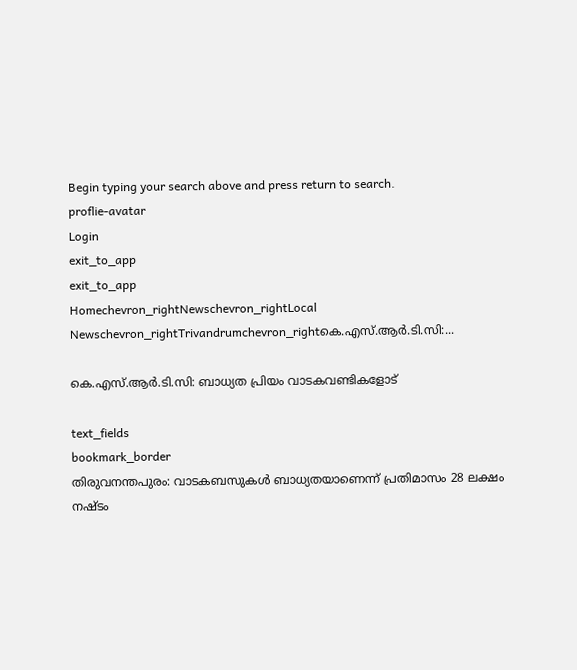Begin typing your search above and press return to search.
proflie-avatar
Login
exit_to_app
exit_to_app
Homechevron_rightNewschevron_rightLocal Newschevron_rightTrivandrumchevron_rightകെ.എസ്.ആർ.ടി.സി:...

കെ.എസ്.ആർ.ടി.സി: ബാധ്യത പ്രിയം വാടകവണ്ടികളോട്

text_fields
bookmark_border
തിരുവനന്തപുരം: വാടകബസുകൾ ബാധ്യതയാണെന്ന് പ്രതിമാസം 28 ലക്ഷം നഷ്ടം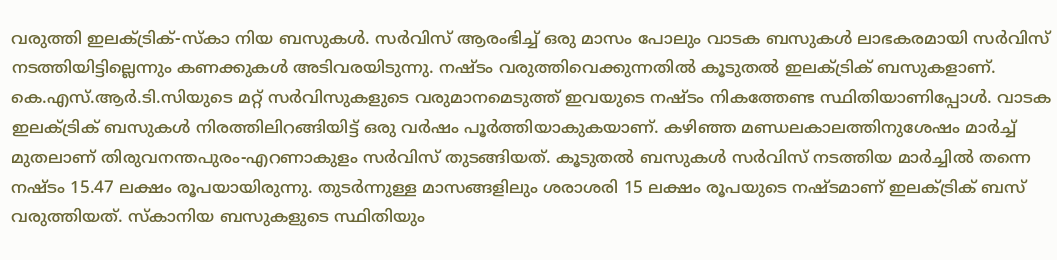വരുത്തി ഇലക്ട്രിക്-സ്കാ നിയ ബസുകൾ. സർവിസ് ആരംഭിച്ച് ഒരു മാസം പോലും വാടക ബസുകള്‍ ലാഭകരമായി സർവിസ് നടത്തിയിട്ടില്ലെന്നും കണക്കുകള്‍ അടിവരയിടുന്നു. നഷ്ടം വരുത്തിവെക്കുന്നതിൽ കൂടുതൽ ഇലക്ട്രിക് ബസുകളാണ്. കെ.എസ്.ആർ.ടി.സിയുടെ മറ്റ് സർവിസുകളുടെ വരുമാനമെടുത്ത് ഇവയുടെ നഷ്ടം നികത്തേണ്ട സ്ഥിതിയാണിപ്പോൾ. വാടക ഇലക്ട്രിക് ബസുകൾ നിരത്തിലിറങ്ങിയിട്ട് ഒരു വർഷം പൂർത്തിയാകുകയാണ്. കഴിഞ്ഞ മണ്ഡലകാലത്തിനുശേഷം മാര്‍ച്ച് മുതലാണ് തിരുവനന്തപുരം-എറണാകുളം സർവിസ് തുടങ്ങിയത്. കൂടുതല്‍ ബസുകള്‍ സർവിസ് നടത്തിയ മാര്‍ച്ചില്‍ തന്നെ നഷ്ടം 15.47 ലക്ഷം രൂപയായിരുന്നു. തുടര്‍ന്നുള്ള മാസങ്ങളിലും ശരാശരി 15 ലക്ഷം രൂപയുടെ നഷ്ടമാണ് ഇലക്ട്രിക് ബസ് വരുത്തിയത്. സ്‌കാനിയ ബസുകളുടെ സ്ഥിതിയും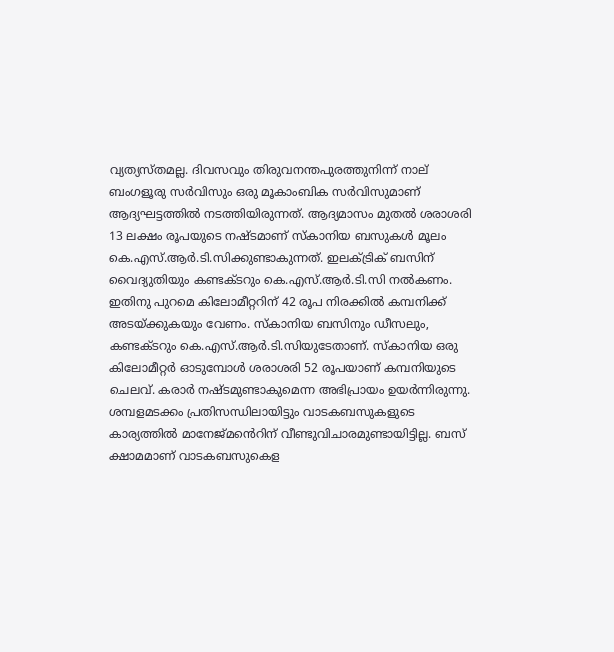വ്യത്യസ്തമല്ല. ദിവസവും തിരുവനന്തപുരത്തുനിന്ന് നാല് ബംഗളൂരു സർവിസും ഒരു മൂകാംബിക സർവിസുമാണ് ആദ്യഘട്ടത്തില്‍ നടത്തിയിരുന്നത്. ആദ്യമാസം മുതല്‍ ശരാശരി 13 ലക്ഷം രൂപയുടെ നഷ്ടമാണ് സ്‌കാനിയ ബസുകള്‍ മൂലം കെ.എസ്.ആർ.ടി.സിക്കുണ്ടാകുന്നത്. ഇലക്ട്രിക് ബസിന് വൈദ്യുതിയും കണ്ടക്ടറും കെ.എസ്.ആർ.ടി.സി നല്‍കണം. ഇതിനു പുറമെ കിലോമീറ്ററിന് 42 രൂപ നിരക്കില്‍ കമ്പനിക്ക് അടയ്ക്കുകയും വേണം. സ്‌കാനിയ ബസിനും ഡീസലും, കണ്ടക്ടറും കെ.എസ്.ആർ.ടി.സിയുടേതാണ്. സ്‌കാനിയ ഒരു കിലോമീറ്റര്‍ ഓടുമ്പോള്‍ ശരാശരി 52 രൂപയാണ് കമ്പനിയുടെ ചെലവ്. കരാർ നഷ്ടമുണ്ടാകുമെന്ന അഭിപ്രായം ഉയര്‍ന്നിരുന്നു. ശമ്പളമടക്കം പ്രതിസന്ധിലായിട്ടും വാടകബസുകളുടെ കാര്യത്തിൽ മാനേജ്മൻെറിന് വീണ്ടുവിചാരമുണ്ടായിട്ടില്ല. ബസ് ക്ഷാമമാണ് വാടകബസുകെള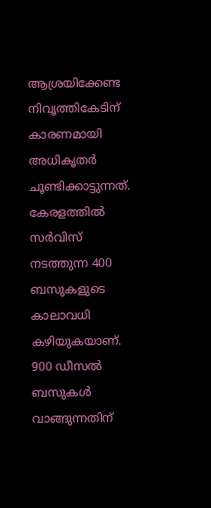ആശ്രയിക്കേണ്ട നിവൃത്തികേടിന് കാരണമായി അധികൃതർ ചൂണ്ടിക്കാട്ടുന്നത്. കേരളത്തില്‍ സര്‍വിസ് നടത്തുന്ന 400 ബസുകളുടെ കാലാവധി കഴിയുകയാണ്. 900 ഡീസൽ ബസുകൾ വാങ്ങുന്നതിന്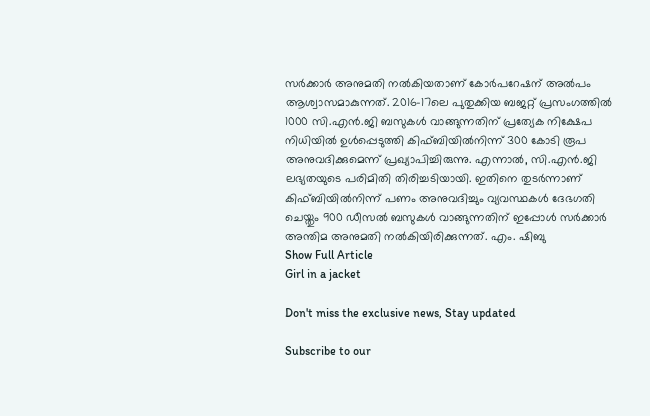സർക്കാർ അനുമതി നൽകിയതാണ് കോർപറേഷന് അൽപം ആശ്വാസമാകുന്നത്. 2016-17ലെ പുതുക്കിയ ബജറ്റ് പ്രസംഗത്തില്‍ 1000 സി.എൻ.ജി ബസുകള്‍ വാങ്ങുന്നതിന് പ്രത്യേക നിക്ഷേപ നിധിയില്‍ ഉള്‍പ്പെടുത്തി കിഫ്ബിയില്‍നിന്ന് 300 കോടി രൂപ അനുവദിക്കുമെന്ന് പ്രഖ്യാപിച്ചിരുന്നു. എന്നാല്‍, സി.എൻ.ജി ലഭ്യതയുടെ പരിമിതി തിരിച്ചടിയായി. ഇതിനെ തുടര്‍ന്നാണ് കിഫ്ബിയില്‍നിന്ന് പണം അനുവദിച്ചും വ്യവസ്ഥകൾ ദേഭഗതി ചെയ്തും 900 ഡീസല്‍ ബസുകള്‍ വാങ്ങുന്നതിന് ഇപ്പോൾ സര്‍ക്കാര്‍ അന്തിമ അനുമതി നല്‍കിയിരിക്കുന്നത്. എം. ഷിബു
Show Full Article
Girl in a jacket

Don't miss the exclusive news, Stay updated

Subscribe to our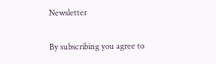Newsletter

By subscribing you agree to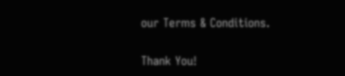our Terms & Conditions.

Thank You!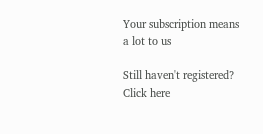Your subscription means a lot to us

Still haven't registered? Click here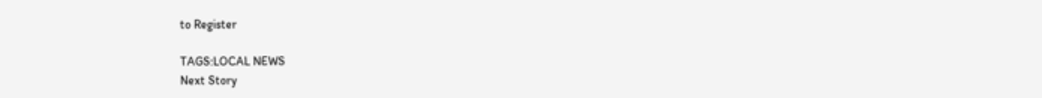to Register

TAGS:LOCAL NEWS
Next Story